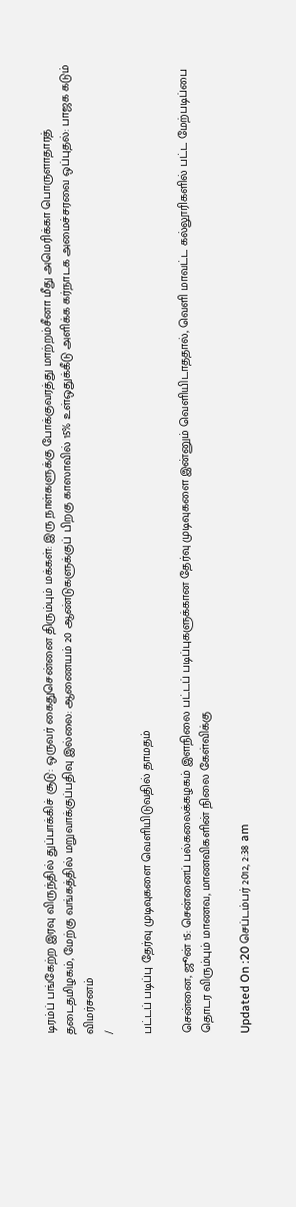டிரம்ப் பங்கேற்ற இரவு விருந்தில் துப்பாக்கிச் சூடு: ஒருவர் கைதுசென்னை திரும்பும் மக்கள்: இரு நாள்களுக்கு போக்குவரத்து மாற்றம்சீனா மீது அமெரிக்கா பொருளாதாரத் தடைதமிழகம், மேற்கு வங்கத்தில் மறுவாக்குப்பதிவு இல்லை: ஆணையம் 20 ஆண்டுகளுக்குப் பிறகு காஸாவில் 15% உள்ஒதுக்கீடு அளிக்க கர்நாடக அமைச்சரவை ஒப்புதல்: பாஜக கடும் விமர்சனம்
/

பட்டப் படிப்பு தேர்வு முடிவுகளை வெளியிடுவதில் தாமதம்

சென்னை, ஜூன் 15: சென்னைப் பல்கலைக்கழகம் இளநிலை பட்டப் படிப்புகளுக்கான தேர்வு முடிவுகளை இன்னும் வெளியிடாததால், வெளி மாவட்ட கல்லூரிகளில் பட்ட மேற்படிப்பை தொடர விரும்பும் மாணவ, மாணவிகளின் நிலை கேள்விக்கு

Updated On :20 செப்டம்பர் 2012, 2:38 am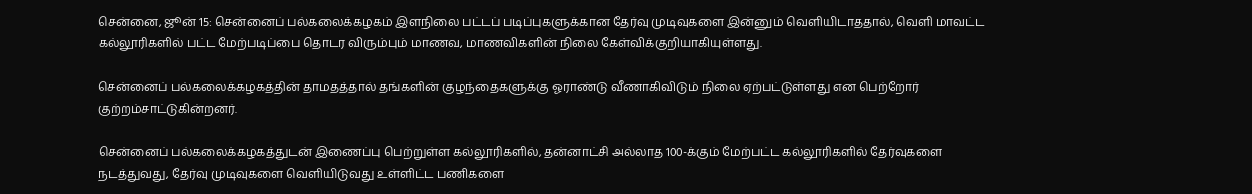சென்னை, ஜூன் 15: சென்னைப் பல்கலைக்கழகம் இளநிலை பட்டப் படிப்புகளுக்கான தேர்வு முடிவுகளை இன்னும் வெளியிடாததால், வெளி மாவட்ட கல்லூரிகளில் பட்ட மேற்படிப்பை தொடர விரும்பும் மாணவ, மாணவிகளின் நிலை கேள்விக்குறியாகியுள்ளது.

சென்னைப் பல்கலைக்கழகத்தின் தாமதத்தால் தங்களின் குழந்தைகளுக்கு ஓராண்டு வீணாகிவிடும் நிலை ஏற்பட்டுள்ளது என பெற்றோர் குற்றம்சாட்டுகின்றனர்.

சென்னைப் பல்கலைக்கழகத்துடன் இணைப்பு பெற்றுள்ள கல்லூரிகளில், தன்னாட்சி அல்லாத 100-க்கும் மேற்பட்ட கல்லூரிகளில் தேர்வுகளை நடத்துவது, தேர்வு முடிவுகளை வெளியிடுவது உள்ளிட்ட பணிகளை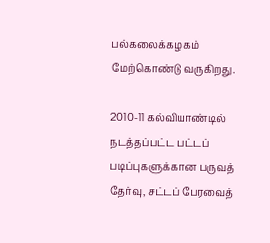பல்கலைக்கழகம் மேற்கொண்டு வருகிறது.

2010-11 கல்வியாண்டில் நடத்தப்பட்ட பட்டப் படிப்புகளுக்கான பருவத் தேர்வு, சட்டப் பேரவைத்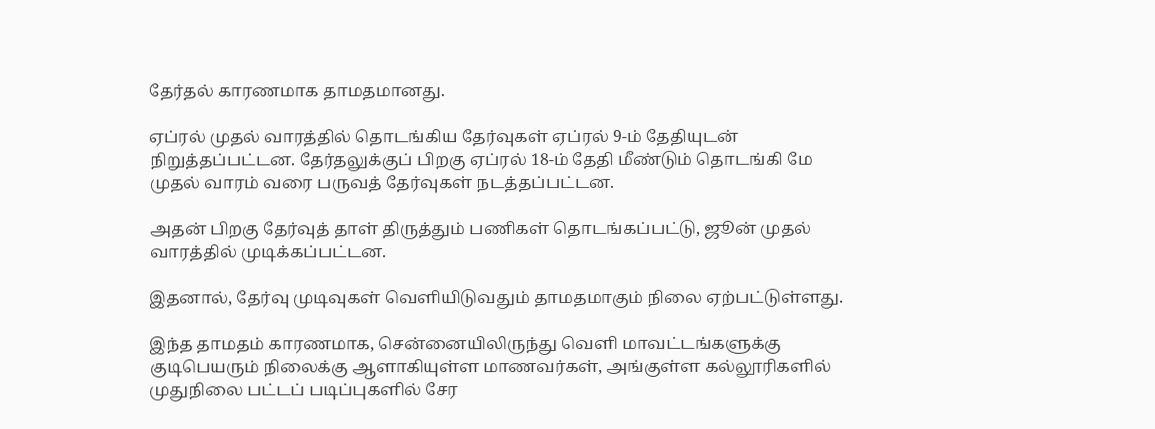தேர்தல் காரணமாக தாமதமானது.

ஏப்ரல் முதல் வாரத்தில் தொடங்கிய தேர்வுகள் ஏப்ரல் 9-ம் தேதியுடன் நிறுத்தப்பட்டன. தேர்தலுக்குப் பிறகு ஏப்ரல் 18-ம் தேதி மீண்டும் தொடங்கி மே முதல் வாரம் வரை பருவத் தேர்வுகள் நடத்தப்பட்டன.

அதன் பிறகு தேர்வுத் தாள் திருத்தும் பணிகள் தொடங்கப்பட்டு, ஜூன் முதல் வாரத்தில் முடிக்கப்பட்டன.

இதனால், தேர்வு முடிவுகள் வெளியிடுவதும் தாமதமாகும் நிலை ஏற்பட்டுள்ளது.

இந்த தாமதம் காரணமாக, சென்னையிலிருந்து வெளி மாவட்டங்களுக்கு குடிபெயரும் நிலைக்கு ஆளாகியுள்ள மாணவர்கள், அங்குள்ள கல்லூரிகளில் முதுநிலை பட்டப் படிப்புகளில் சேர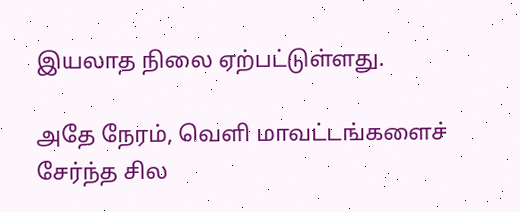இயலாத நிலை ஏற்பட்டுள்ளது.

அதே நேரம், வெளி மாவட்டங்களைச் சேர்ந்த சில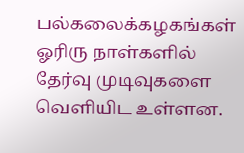பல்கலைக்கழகங்கள் ஓரிரு நாள்களில் தேர்வு முடிவுகளை வெளியிட உள்ளன.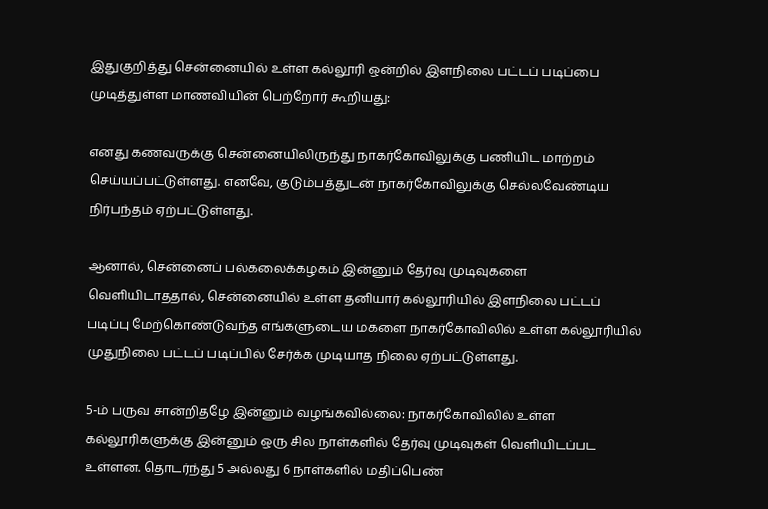இதுகுறித்து சென்னையில் உள்ள கல்லூரி ஒன்றில் இளநிலை பட்டப் படிப்பை முடித்துள்ள மாணவியின் பெற்றோர் கூறியது:

எனது கணவருக்கு சென்னையிலிருந்து நாகர்கோவிலுக்கு பணியிட மாற்றம் செய்யப்பட்டுள்ளது. எனவே, குடும்பத்துடன் நாகர்கோவிலுக்கு செல்லவேண்டிய நிர்பந்தம் ஏற்பட்டுள்ளது.

ஆனால், சென்னைப் பல்கலைக்கழகம் இன்னும் தேர்வு முடிவுகளை வெளியிடாததால், சென்னையில் உள்ள தனியார் கல்லூரியில் இளநிலை பட்டப் படிப்பு மேற்கொண்டுவந்த எங்களுடைய மகளை நாகர்கோவிலில் உள்ள கல்லூரியில் முதுநிலை பட்டப் படிப்பில் சேர்க்க முடியாத நிலை ஏற்பட்டுள்ளது.

5-ம் பருவ சான்றிதழே இன்னும் வழங்கவில்லை: நாகர்கோவிலில் உள்ள கல்லூரிகளுக்கு இன்னும் ஒரு சில நாள்களில் தேர்வு முடிவுகள் வெளியிடப்பட உள்ளன. தொடர்ந்து 5 அல்லது 6 நாள்களில் மதிப்பெண்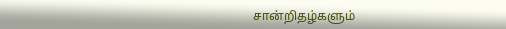சான்றிதழ்களும்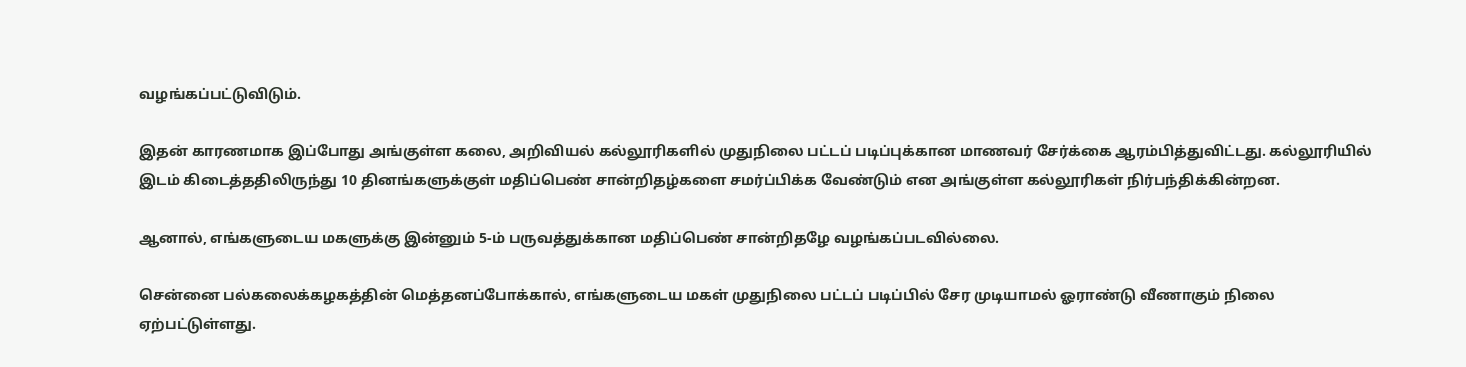வழங்கப்பட்டுவிடும்.

இதன் காரணமாக இப்போது அங்குள்ள கலை, அறிவியல் கல்லூரிகளில் முதுநிலை பட்டப் படிப்புக்கான மாணவர் சேர்க்கை ஆரம்பித்துவிட்டது. கல்லூரியில் இடம் கிடைத்ததிலிருந்து 10 தினங்களுக்குள் மதிப்பெண் சான்றிதழ்களை சமர்ப்பிக்க வேண்டும் என அங்குள்ள கல்லூரிகள் நிர்பந்திக்கின்றன.

ஆனால், எங்களுடைய மகளுக்கு இன்னும் 5-ம் பருவத்துக்கான மதிப்பெண் சான்றிதழே வழங்கப்படவில்லை.

சென்னை பல்கலைக்கழகத்தின் மெத்தனப்போக்கால், எங்களுடைய மகள் முதுநிலை பட்டப் படிப்பில் சேர முடியாமல் ஓராண்டு வீணாகும் நிலை ஏற்பட்டுள்ளது.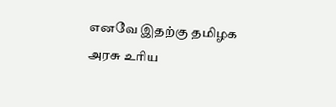எனவே இதற்கு தமிழக அரசு உரிய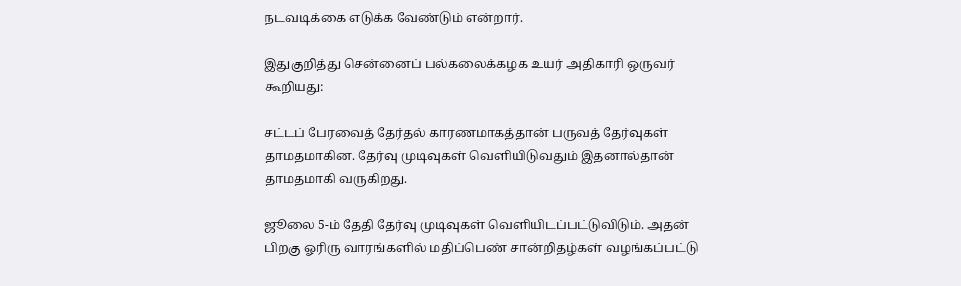நடவடிக்கை எடுக்க வேண்டும் என்றார்.

இதுகுறித்து சென்னைப் பல்கலைக்கழக உயர் அதிகாரி ஒருவர் கூறியது:

சட்டப் பேரவைத் தேர்தல் காரணமாகத்தான் பருவத் தேர்வுகள் தாமதமாகின. தேர்வு முடிவுகள் வெளியிடுவதும் இதனால்தான் தாமதமாகி வருகிறது.

ஜூலை 5-ம் தேதி தேர்வு முடிவுகள் வெளியிடப்பட்டுவிடும். அதன் பிறகு ஓரிரு வாரங்களில் மதிப்பெண் சான்றிதழ்கள் வழங்கப்பட்டு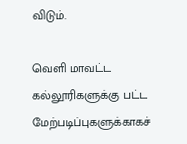விடும்.

வெளி மாவட்ட கல்லூரிகளுக்கு பட்ட மேற்படிப்புகளுக்காகச்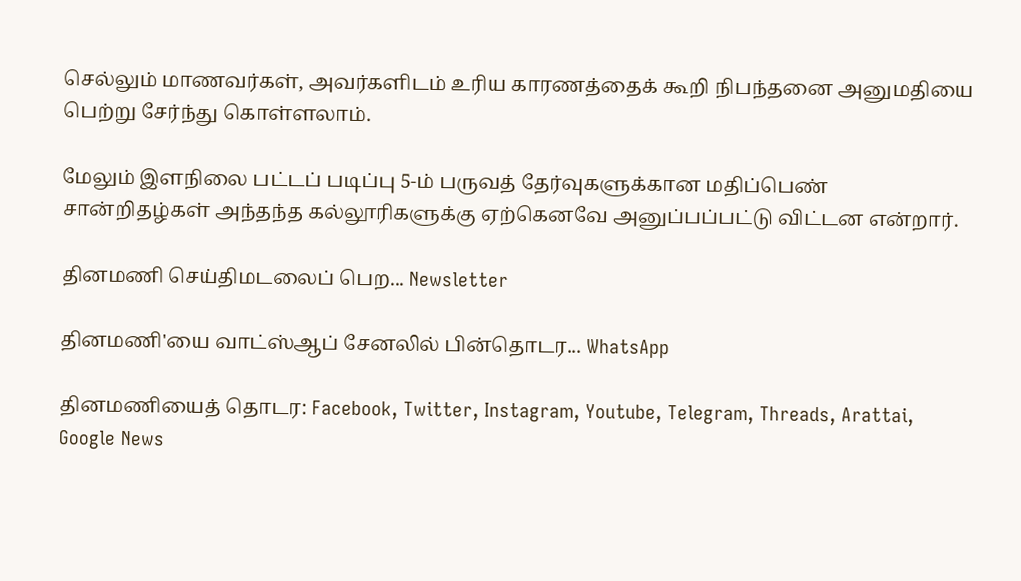செல்லும் மாணவர்கள், அவர்களிடம் உரிய காரணத்தைக் கூறி நிபந்தனை அனுமதியை பெற்று சேர்ந்து கொள்ளலாம்.

மேலும் இளநிலை பட்டப் படிப்பு 5-ம் பருவத் தேர்வுகளுக்கான மதிப்பெண் சான்றிதழ்கள் அந்தந்த கல்லூரிகளுக்கு ஏற்கெனவே அனுப்பப்பட்டு விட்டன என்றார்.

தினமணி செய்திமடலைப் பெற... Newsletter

தினமணி'யை வாட்ஸ்ஆப் சேனலில் பின்தொடர... WhatsApp

தினமணியைத் தொடர: Facebook, Twitter, Instagram, Youtube, Telegram, Threads, Arattai, Google News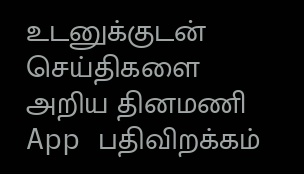உடனுக்குடன் செய்திகளை அறிய தினமணி App பதிவிறக்கம்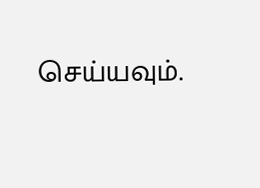செய்யவும்.